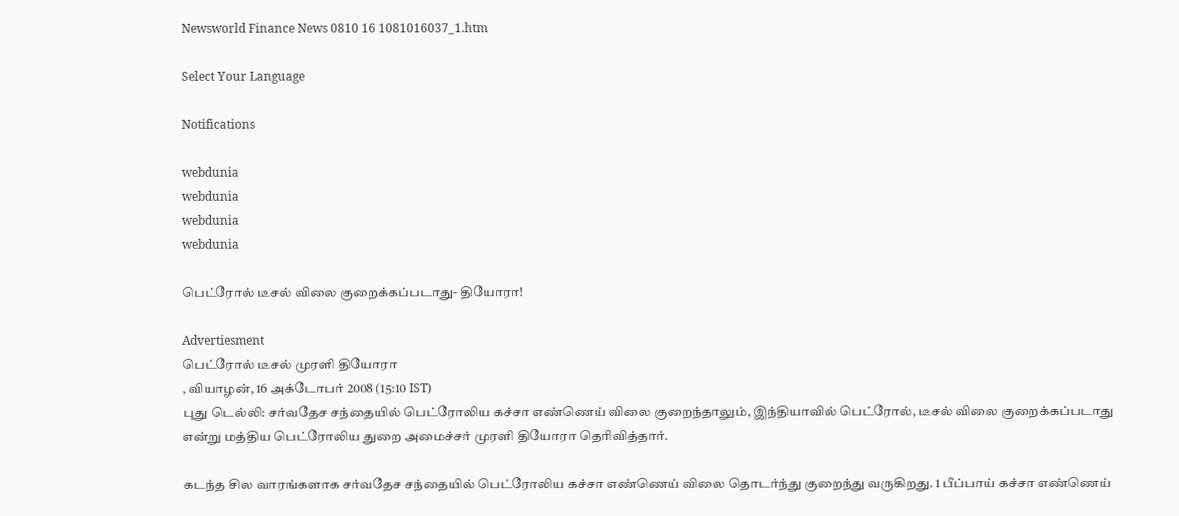Newsworld Finance News 0810 16 1081016037_1.htm

Select Your Language

Notifications

webdunia
webdunia
webdunia
webdunia

பெட்ரோல் டீசல் விலை குறைக்கப்படாது- தியோரா!

Advertiesment
பெட்ரோல் டீசல் முரளி தியோரா
, வியாழன், 16 அக்டோபர் 2008 (15:10 IST)
புது டெல்லி: சர்வதேச சந்தையில் பெட்ரோலிய கச்சா எண்ணெய் விலை குறைந்தாலும், இந்தியாவில் பெட்ரோல், டீசல் விலை குறைக்கப்படாது என்று மத்திய பெட்ரோலிய துறை அமைச்சர் முரளி தியோரா தெரிவித்தார்.

கடந்த சில வாரங்களாக சர்வதேச சந்தையில் பெட்ரோலிய கச்சா எண்ணெய் விலை தொடர்ந்து குறைந்து வருகிறது. 1 பீப்பாய் கச்சா எண்ணெய்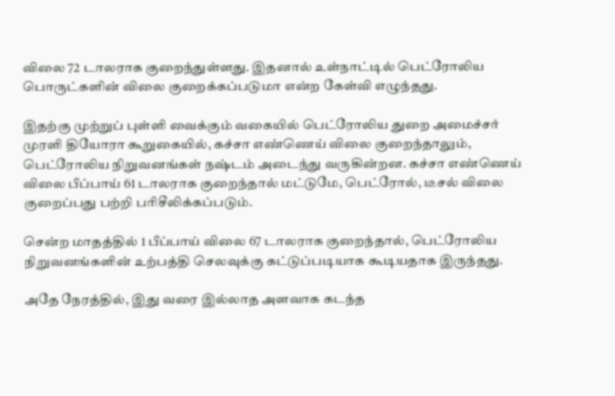விலை 72 டாலராக குறைந்துள்ளது. இதனால் உள்நாட்டில் பெட்ரோலிய பொருட்களின் விலை குறைக்கப்படுமா என்ற கேள்வி எழுந்தது.

இதற்கு முற்றுப் புள்ளி வைக்கும் வகையில் பெட்ரோலிய துறை அமைச்சர் முரளி தியோரா கூறுகையில், கச்சா எண்ணெய் விலை குறைந்தாலும், பெட்ரோலிய நிறுவனங்கள் நஷ்டம் அடைந்து வருகின்றன. கச்சா எண்ணெய் விலை பீப்பாய் 61 டாலராக குறைந்தால் மட்டுமே, பெட்ரோல், டீசல் விலை குறைப்பது பற்றி பரிசீலிக்கப்படும்.

சென்ற மாதத்தில் 1 பீப்பாய் விலை 67 டாலராக குறைந்தால், பெட்ரோலிய நிறுவனங்களின் உற்பத்தி செலவுக்கு கட்டுப்படியாக கூடியதாக இருந்தது.

அதே நேரத்தில், இது வரை இல்லாத அளவாக கடந்த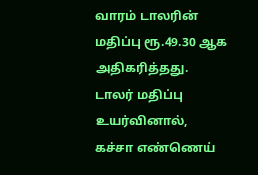வாரம் டாலரின் மதிப்பு ரூ.49.30 ஆக அதிகரித்தது. டாலர் மதிப்பு உயர்வினால், கச்சா எண்ணெய்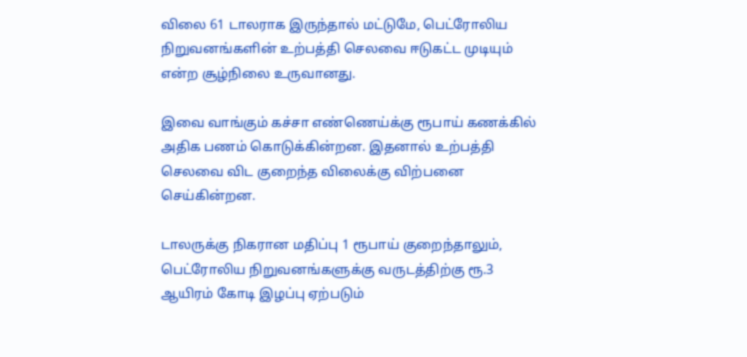விலை 61 டாலராக இருந்தால் மட்டுமே, பெட்ரோலிய நிறுவனங்களின் உற்பத்தி செலவை ஈடுகட்ட முடியும் என்ற சூழ்நிலை உருவானது.

இவை வாங்கும் கச்சா எண்ணெய்க்கு ரூபாய் கணக்கில் அதிக பணம் கொடுக்கின்றன. இதனால் உற்பத்தி செலவை விட குறைந்த விலைக்கு விற்பனை செய்கின்றன.

டாலருக்கு நிகரான மதிப்பு 1 ரூபாய் குறைந்தாலும், பெட்ரோலிய நிறுவனங்களுக்கு வருடத்திற்கு ரூ.3 ஆயிரம் கோடி இழப்பு ஏற்படும்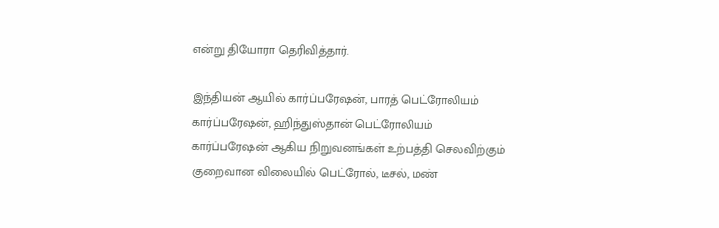என்று தியோரா தெரிவித்தார்.

இந்தியன் ஆயில் கார்ப்பரேஷன், பாரத் பெட்ரோலியம் கார்ப்பரேஷன், ஹிந்துஸ்தான் பெட்ரோலியம் கார்ப்பரேஷன் ஆகிய நிறுவனங்கள் உற்பத்தி செலவிற்கும் குறைவான விலையில் பெட்ரோல், டீசல், மண்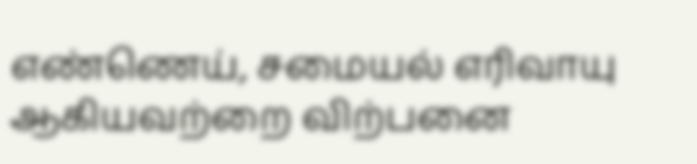எண்ணெய், சமையல் எரிவாயு ஆகியவற்றை விற்பனை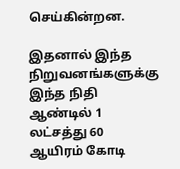செய்கின்றன.

இதனால் இந்த நிறுவனங்களுக்கு இந்த நிதி ஆண்டில் 1 லட்சத்து 60 ஆயிரம் கோடி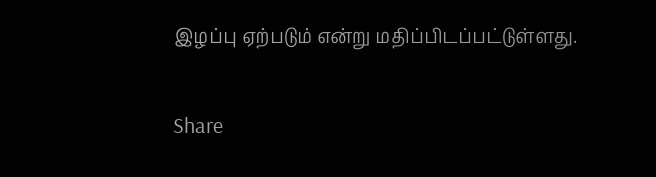இழப்பு ஏற்படும் என்று மதிப்பிடப்பட்டுள்ளது.

Share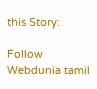this Story:

Follow Webdunia tamil